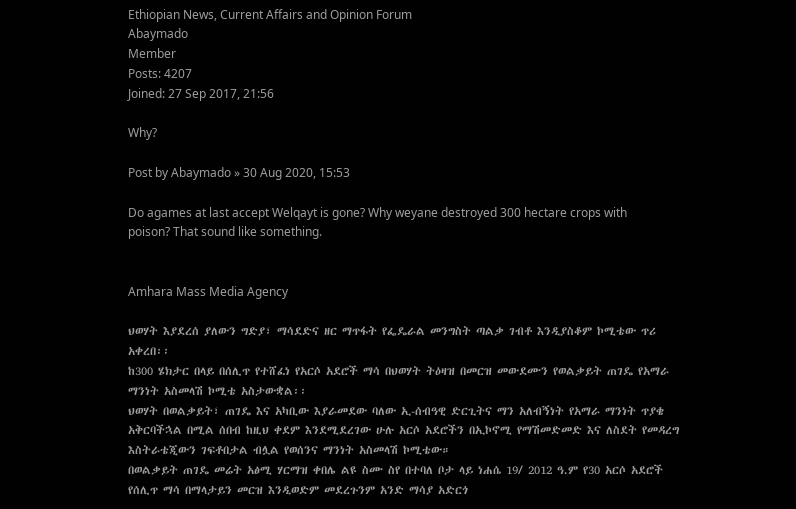Ethiopian News, Current Affairs and Opinion Forum
Abaymado
Member
Posts: 4207
Joined: 27 Sep 2017, 21:56

Why?

Post by Abaymado » 30 Aug 2020, 15:53

Do agames at last accept Welqayt is gone? Why weyane destroyed 300 hectare crops with poison? That sound like something.


Amhara Mass Media Agency

ህወሃት እያደረሰ ያለውን ግድያ፣ ማሳደድና ዘር ማጥፋት የፌዴራል መንግስት ጣልቃ ገብቶ እንዲያስቆም ኮሚቴው ጥሪ አቀረበ፡፡
ከ300 ሄክታር በላይ በሰሊጥ የተሸፈነ የአርሶ አደሮች ማሳ በህወሃት ትዕዛዝ በመርዝ መውደሙን የወልቃይት ጠገዴ የአማራ ማንነት አስመላሽ ኮሚቴ አስታውቋል፡፡
ህወሃት በወልቃይት፣ ጠገዴ እና አካቢው እያራመደው ባለው ኢ-ሰብዓዊ ድርጊትና ማን አለብኝነት የአማራ ማንነት ጥያቄ አቅርባችኋል በሚል ሰበብ ከዚህ ቀደም እንደሚደረገው ሁሉ አርሶ አደሮችን በኢኮኖሚ የማሽመድመድ እና ለስደት የመዳረግ እስትራቴጂውን ገፍቶበታል ብሏል የወሰንና ማንነት አስመላሽ ኮሚቴው።
በወልቃይት ጠገዴ መሬት አፅሚ ሃርማዝ ቀበሌ ልዩ ስሙ ስየ በተባለ ቦታ ላይ ነሐሴ 19/ 2012 ዓ.ም የ30 አርሶ አደሮች የሰሊጥ ማሳ በማላታይን መርዝ እንዲወድም መደረጉንም አንድ ማሳያ አድርጎ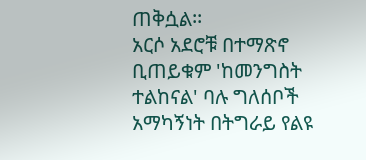ጠቅሷል፡፡
አርሶ አደሮቹ በተማጽኖ ቢጠይቁም 'ከመንግስት ተልከናል' ባሉ ግለሰቦች አማካኝነት በትግራይ የልዩ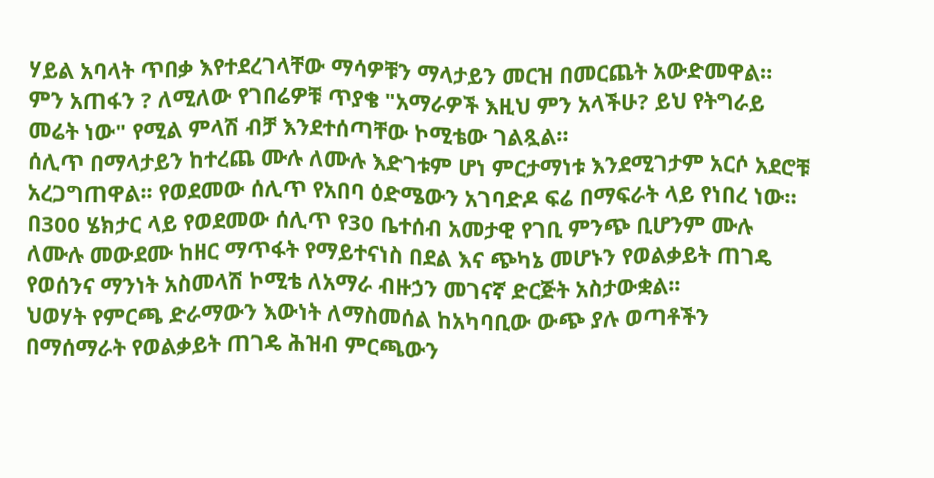ሃይል አባላት ጥበቃ እየተደረገላቸው ማሳዎቹን ማላታይን መርዝ በመርጨት አውድመዋል።
ምን አጠፋን ? ለሚለው የገበሬዎቹ ጥያቄ "አማራዎች እዚህ ምን አላችሁ? ይህ የትግራይ መሬት ነው" የሚል ምላሽ ብቻ እንደተሰጣቸው ኮሚቴው ገልጿል።
ሰሊጥ በማላታይን ከተረጨ ሙሉ ለሙሉ እድገቱም ሆነ ምርታማነቱ እንደሚገታም አርሶ አደሮቹ አረጋግጠዋል፡፡ የወደመው ሰሊጥ የአበባ ዕድሜውን አገባድዶ ፍሬ በማፍራት ላይ የነበረ ነው።
በ300 ሄክታር ላይ የወደመው ሰሊጥ የ30 ቤተሰብ አመታዊ የገቢ ምንጭ ቢሆንም ሙሉ ለሙሉ መውደሙ ከዘር ማጥፋት የማይተናነስ በደል እና ጭካኔ መሆኑን የወልቃይት ጠገዴ የወሰንና ማንነት አስመላሽ ኮሚቴ ለአማራ ብዙኃን መገናኛ ድርጅት አስታውቋል፡፡
ህወሃት የምርጫ ድራማውን እውነት ለማስመሰል ከአካባቢው ውጭ ያሉ ወጣቶችን በማሰማራት የወልቃይት ጠገዴ ሕዝብ ምርጫውን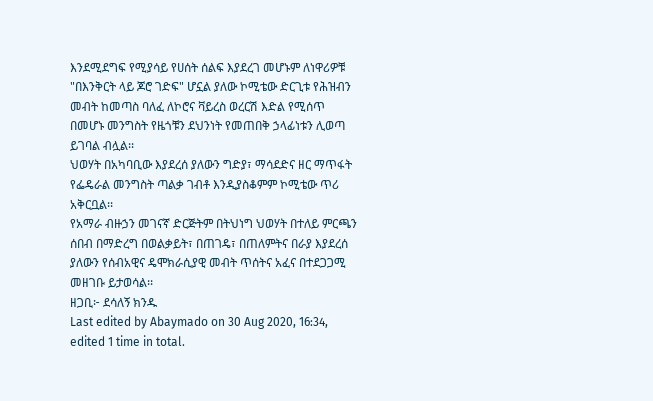እንደሚደግፍ የሚያሳይ የሀሰት ሰልፍ እያደረገ መሆኑም ለነዋሪዎቹ "በእንቅርት ላይ ጆሮ ገድፍ" ሆኗል ያለው ኮሚቴው ድርጊቱ የሕዝብን መብት ከመጣስ ባለፈ ለኮሮና ቫይረስ ወረርሽ እድል የሚሰጥ በመሆኑ መንግስት የዜጎቹን ደህንነት የመጠበቅ ኃላፊነቱን ሊወጣ ይገባል ብሏል፡፡
ህወሃት በአካባቢው እያደረሰ ያለውን ግድያ፣ ማሳደድና ዘር ማጥፋት የፌዴራል መንግስት ጣልቃ ገብቶ እንዲያስቆምም ኮሚቴው ጥሪ አቅርቧል፡፡
የአማራ ብዙኃን መገናኛ ድርጅትም በትህነግ ህወሃት በተለይ ምርጫን ሰበብ በማድረግ በወልቃይት፣ በጠገዴ፣ በጠለምትና በራያ እያደረሰ ያለውን የሰብአዊና ዴሞክራሲያዊ መብት ጥሰትና አፈና በተደጋጋሚ መዘገቡ ይታወሳል፡፡
ዘጋቢ፦ ደሳለኝ ክንዱ
Last edited by Abaymado on 30 Aug 2020, 16:34, edited 1 time in total.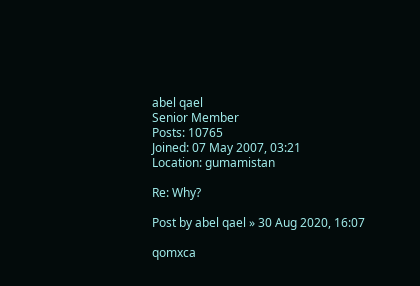abel qael
Senior Member
Posts: 10765
Joined: 07 May 2007, 03:21
Location: gumamistan

Re: Why?

Post by abel qael » 30 Aug 2020, 16:07

qomxca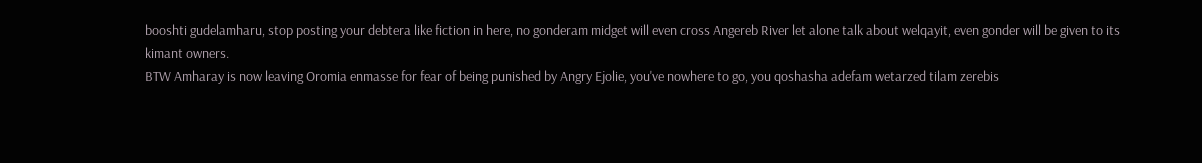booshti gudelamharu, stop posting your debtera like fiction in here, no gonderam midget will even cross Angereb River let alone talk about welqayit, even gonder will be given to its kimant owners.
BTW Amharay is now leaving Oromia enmasse for fear of being punished by Angry Ejolie, you've nowhere to go, you qoshasha adefam wetarzed tilam zerebis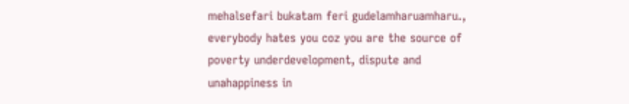mehalsefari bukatam feri gudelamharuamharu., everybody hates you coz you are the source of poverty underdevelopment, dispute and unahappiness in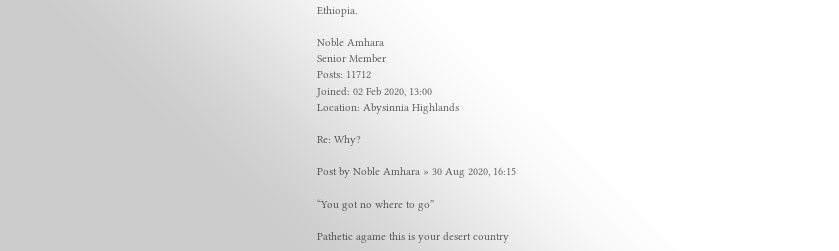Ethiopia.

Noble Amhara
Senior Member
Posts: 11712
Joined: 02 Feb 2020, 13:00
Location: Abysinnia Highlands

Re: Why?

Post by Noble Amhara » 30 Aug 2020, 16:15

“You got no where to go”

Pathetic agame this is your desert country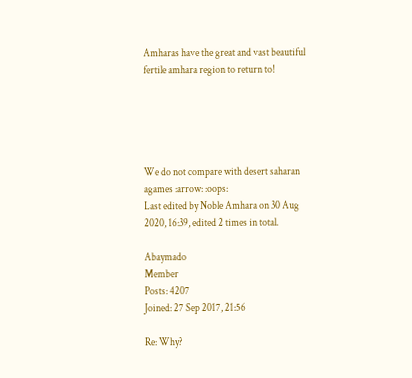Amharas have the great and vast beautiful fertile amhara region to return to!





We do not compare with desert saharan agames :arrow: :oops:
Last edited by Noble Amhara on 30 Aug 2020, 16:39, edited 2 times in total.

Abaymado
Member
Posts: 4207
Joined: 27 Sep 2017, 21:56

Re: Why?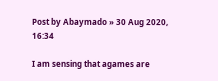Post by Abaymado » 30 Aug 2020, 16:34

I am sensing that agames are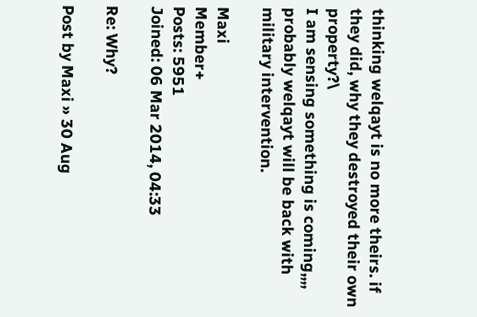thinking welqayt is no more theirs. if they did, why they destroyed their own property?\
I am sensing something is coming,,,, probably welqayt will be back with military intervention.

Maxi
Member+
Posts: 5951
Joined: 06 Mar 2014, 04:33

Re: Why?

Post by Maxi » 30 Aug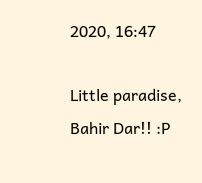2020, 16:47

Little paradise, Bahir Dar!! :P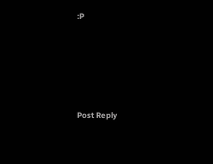:P







Post Reply